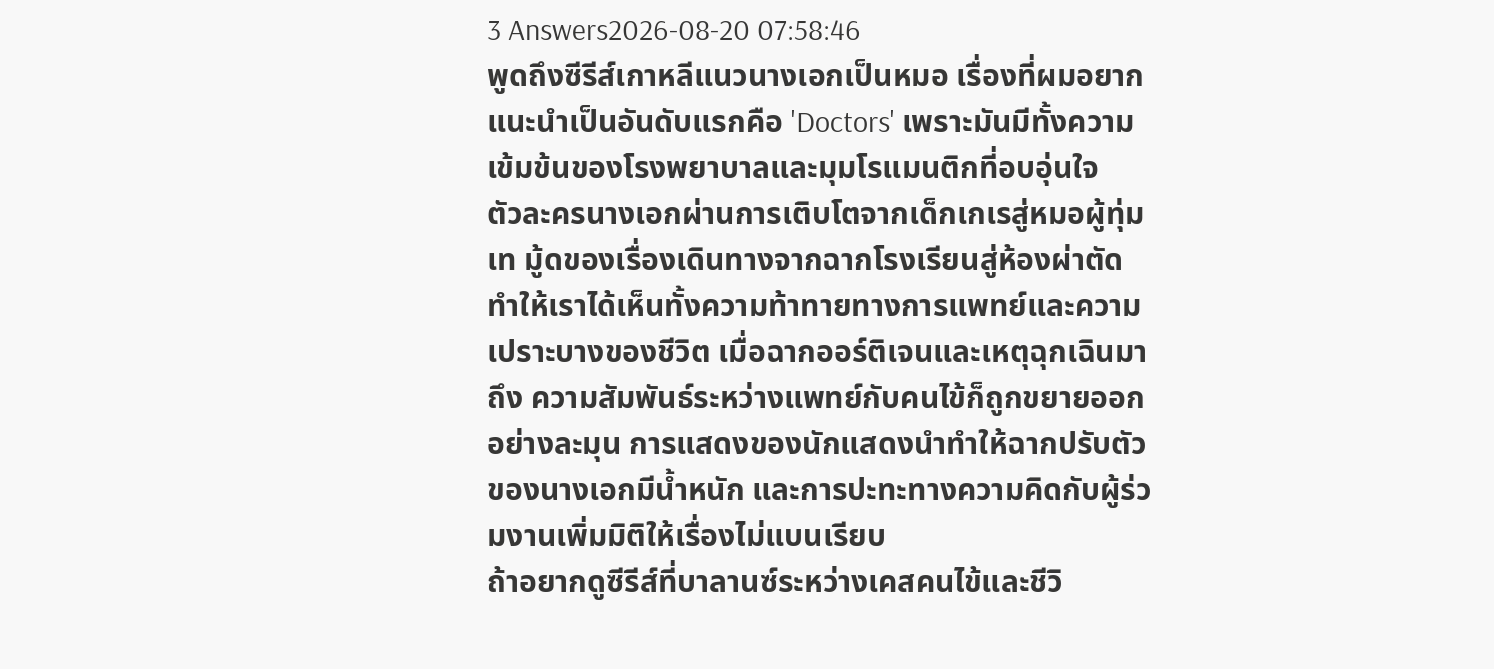3 Answers2026-08-20 07:58:46
พูดถึงซีรีส์เกาหลีแนวนางเอกเป็นหมอ เรื่องที่ผมอยากแนะนำเป็นอันดับแรกคือ 'Doctors' เพราะมันมีทั้งความเข้มข้นของโรงพยาบาลและมุมโรแมนติกที่อบอุ่นใจ
ตัวละครนางเอกผ่านการเติบโตจากเด็กเกเรสู่หมอผู้ทุ่มเท มู้ดของเรื่องเดินทางจากฉากโรงเรียนสู่ห้องผ่าตัด ทำให้เราได้เห็นทั้งความท้าทายทางการแพทย์และความเปราะบางของชีวิต เมื่อฉากออร์ติเจนและเหตุฉุกเฉินมาถึง ความสัมพันธ์ระหว่างแพทย์กับคนไข้ก็ถูกขยายออกอย่างละมุน การแสดงของนักแสดงนำทำให้ฉากปรับตัวของนางเอกมีน้ำหนัก และการปะทะทางความคิดกับผู้ร่วมงานเพิ่มมิติให้เรื่องไม่แบนเรียบ
ถ้าอยากดูซีรีส์ที่บาลานซ์ระหว่างเคสคนไข้และชีวิ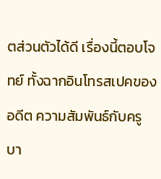ตส่วนตัวได้ดี เรื่องนี้ตอบโจทย์ ทั้งฉากอินโทรสเปคของอดีต ความสัมพันธ์กับครูบา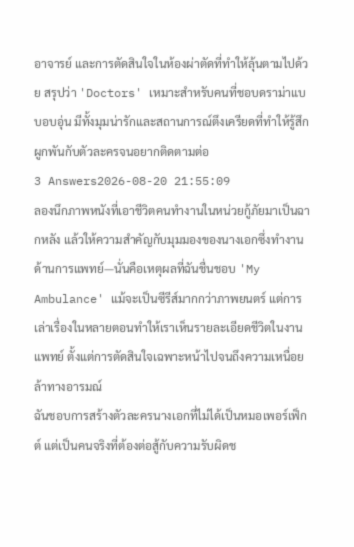อาจารย์ และการตัดสินใจในห้องผ่าตัดที่ทำให้ลุ้นตามไปด้วย สรุปว่า 'Doctors' เหมาะสำหรับคนที่ชอบดราม่าแบบอบอุ่น มีทั้งมุมน่ารักและสถานการณ์ตึงเครียดที่ทำให้รู้สึกผูกพันกับตัวละครจนอยากติดตามต่อ
3 Answers2026-08-20 21:55:09
ลองนึกภาพหนังที่เอาชีวิตคนทำงานในหน่วยกู้ภัยมาเป็นฉากหลัง แล้วให้ความสำคัญกับมุมมองของนางเอกซึ่งทำงานด้านการแพทย์—นั่นคือเหตุผลที่ฉันชื่นชอบ 'My Ambulance' แม้จะเป็นซีรีส์มากกว่าภาพยนตร์ แต่การเล่าเรื่องในหลายตอนทำให้เราเห็นรายละเอียดชีวิตในงานแพทย์ ตั้งแต่การตัดสินใจเฉพาะหน้าไปจนถึงความเหนื่อยล้าทางอารมณ์
ฉันชอบการสร้างตัวละครนางเอกที่ไม่ได้เป็นหมอเพอร์เฟ็กต์ แต่เป็นคนจริงที่ต้องต่อสู้กับความรับผิดช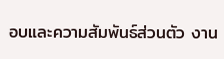อบและความสัมพันธ์ส่วนตัว งาน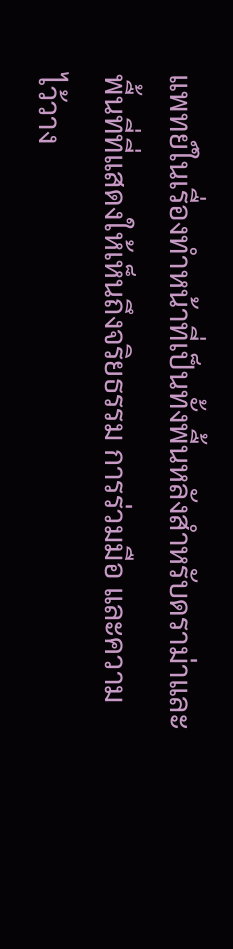แพทย์ในเรื่องทำหน้าที่เป็นทั้งพื้นหลังสำหรับดราม่าและพื้นที่ที่แสดงให้เห็นถึงจริยธรรม การร่วมมือ และความไว้วาง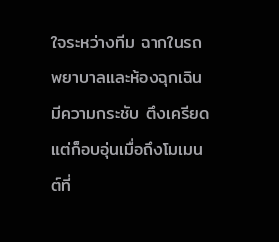ใจระหว่างทีม ฉากในรถพยาบาลและห้องฉุกเฉินมีความกระชับ ตึงเครียด แต่ก็อบอุ่นเมื่อถึงโมเมนต์ที่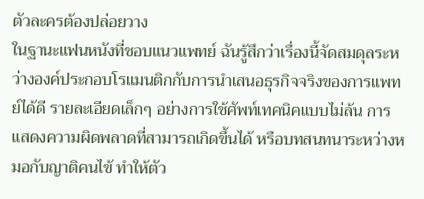ตัวละครต้องปล่อยวาง
ในฐานะแฟนหนังที่ชอบแนวแพทย์ ฉันรู้สึกว่าเรื่องนี้จัดสมดุลระหว่างองค์ประกอบโรแมนติกกับการนำเสนอธุรกิจจริงของการแพทย์ได้ดี รายละเอียดเล็กๆ อย่างการใช้ศัพท์เทคนิคแบบไม่ล้น การแสดงความผิดพลาดที่สามารถเกิดขึ้นได้ หรือบทสนทนาระหว่างหมอกับญาติคนไข้ ทำให้ตัว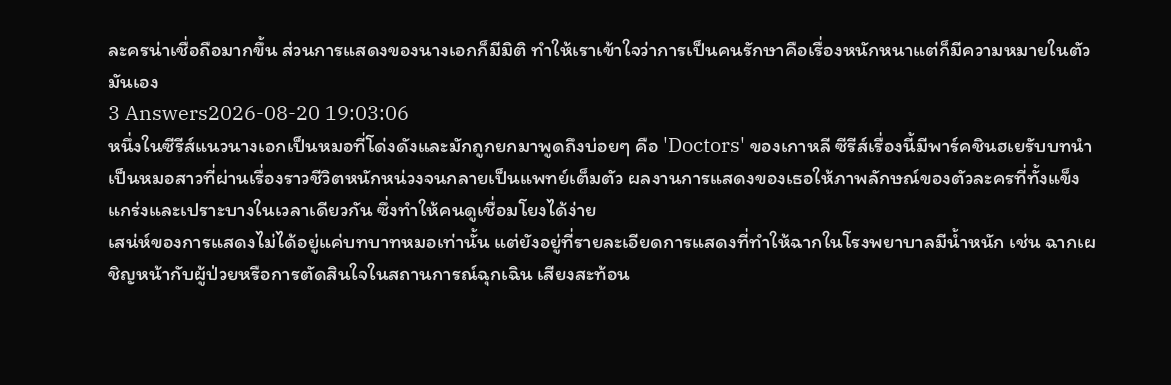ละครน่าเชื่อถือมากขึ้น ส่วนการแสดงของนางเอกก็มีมิติ ทำให้เราเข้าใจว่าการเป็นคนรักษาคือเรื่องหนักหนาแต่ก็มีความหมายในตัวมันเอง
3 Answers2026-08-20 19:03:06
หนึ่งในซีรีส์แนวนางเอกเป็นหมอที่โด่งดังและมักถูกยกมาพูดถึงบ่อยๆ คือ 'Doctors' ของเกาหลี ซีรีส์เรื่องนี้มีพาร์คชินฮเยรับบทนำเป็นหมอสาวที่ผ่านเรื่องราวชีวิตหนักหน่วงจนกลายเป็นแพทย์เต็มตัว ผลงานการแสดงของเธอให้ภาพลักษณ์ของตัวละครที่ทั้งแข็งแกร่งและเปราะบางในเวลาเดียวกัน ซึ่งทำให้คนดูเชื่อมโยงได้ง่าย
เสน่ห์ของการแสดงไม่ได้อยู่แค่บทบาทหมอเท่านั้น แต่ยังอยู่ที่รายละเอียดการแสดงที่ทำให้ฉากในโรงพยาบาลมีน้ำหนัก เช่น ฉากเผชิญหน้ากับผู้ป่วยหรือการตัดสินใจในสถานการณ์ฉุกเฉิน เสียงสะท้อน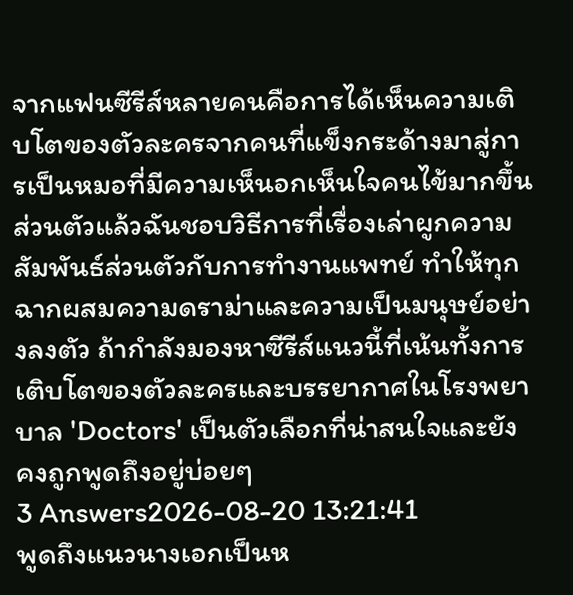จากแฟนซีรีส์หลายคนคือการได้เห็นความเติบโตของตัวละครจากคนที่แข็งกระด้างมาสู่การเป็นหมอที่มีความเห็นอกเห็นใจคนไข้มากขึ้น
ส่วนตัวแล้วฉันชอบวิธีการที่เรื่องเล่าผูกความสัมพันธ์ส่วนตัวกับการทำงานแพทย์ ทำให้ทุกฉากผสมความดราม่าและความเป็นมนุษย์อย่างลงตัว ถ้ากำลังมองหาซีรีส์แนวนี้ที่เน้นทั้งการเติบโตของตัวละครและบรรยากาศในโรงพยาบาล 'Doctors' เป็นตัวเลือกที่น่าสนใจและยังคงถูกพูดถึงอยู่บ่อยๆ
3 Answers2026-08-20 13:21:41
พูดถึงแนวนางเอกเป็นห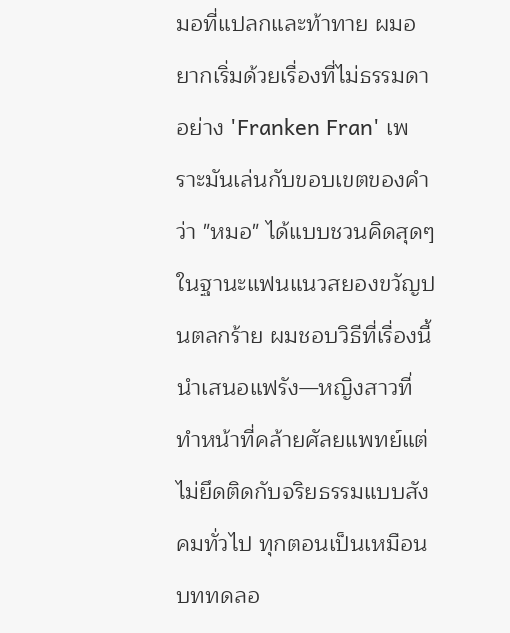มอที่แปลกและท้าทาย ผมอยากเริ่มด้วยเรื่องที่ไม่ธรรมดาอย่าง 'Franken Fran' เพราะมันเล่นกับขอบเขตของคำว่า "หมอ" ได้แบบชวนคิดสุดๆ
ในฐานะแฟนแนวสยองขวัญปนตลกร้าย ผมชอบวิธีที่เรื่องนี้นำเสนอแฟรัง—หญิงสาวที่ทำหน้าที่คล้ายศัลยแพทย์แต่ไม่ยึดติดกับจริยธรรมแบบสังคมทั่วไป ทุกตอนเป็นเหมือนบททดลอ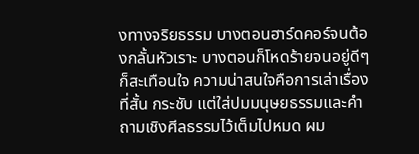งทางจริยธรรม บางตอนฮาร์ดคอร์จนต้องกลั้นหัวเราะ บางตอนก็โหดร้ายจนอยู่ดีๆ ก็สะเทือนใจ ความน่าสนใจคือการเล่าเรื่องที่สั้น กระชับ แต่ใส่ปมมนุษยธรรมและคำถามเชิงศีลธรรมไว้เต็มไปหมด ผม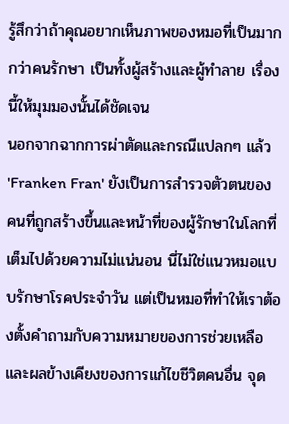รู้สึกว่าถ้าคุณอยากเห็นภาพของหมอที่เป็นมากกว่าคนรักษา เป็นทั้งผู้สร้างและผู้ทำลาย เรื่องนี้ให้มุมมองนั้นได้ชัดเจน
นอกจากฉากการผ่าตัดและกรณีแปลกๆ แล้ว 'Franken Fran' ยังเป็นการสำรวจตัวตนของคนที่ถูกสร้างขึ้นและหน้าที่ของผู้รักษาในโลกที่เต็มไปด้วยความไม่แน่นอน นี่ไม่ใช่แนวหมอแบบรักษาโรคประจำวัน แต่เป็นหมอที่ทำให้เราต้องตั้งคำถามกับความหมายของการช่วยเหลือและผลข้างเคียงของการแก้ไขชีวิตคนอื่น จุด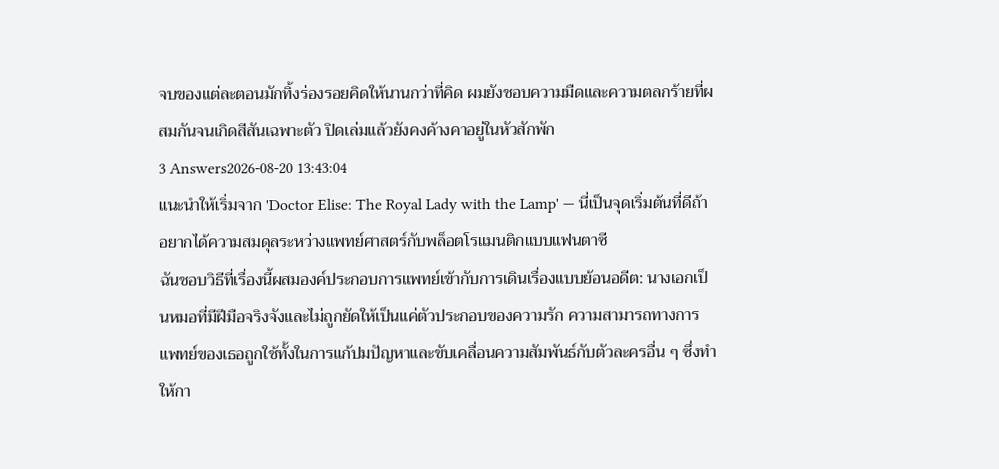จบของแต่ละตอนมักทิ้งร่องรอยคิดให้นานกว่าที่คิด ผมยังชอบความมืดและความตลกร้ายที่ผสมกันจนเกิดสีสันเฉพาะตัว ปิดเล่มแล้วยังคงค้างคาอยู่ในหัวสักพัก
3 Answers2026-08-20 13:43:04
แนะนำให้เริ่มจาก 'Doctor Elise: The Royal Lady with the Lamp' — นี่เป็นจุดเริ่มต้นที่ดีถ้าอยากได้ความสมดุลระหว่างแพทย์ศาสตร์กับพล็อตโรแมนติกแบบแฟนตาซี
ฉันชอบวิธีที่เรื่องนี้ผสมองค์ประกอบการแพทย์เข้ากับการเดินเรื่องแบบย้อนอดีต: นางเอกเป็นหมอที่มีฝีมือจริงจังและไม่ถูกยัดให้เป็นแค่ตัวประกอบของความรัก ความสามารถทางการแพทย์ของเธอถูกใช้ทั้งในการแก้ปมปัญหาและขับเคลื่อนความสัมพันธ์กับตัวละครอื่น ๆ ซึ่งทำให้กา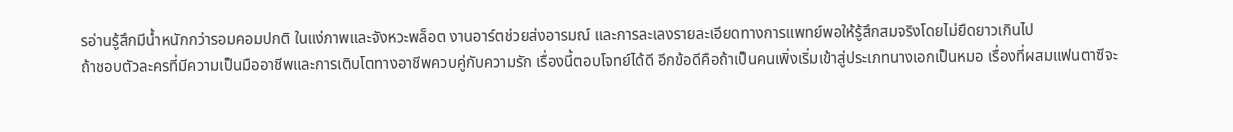รอ่านรู้สึกมีน้ำหนักกว่ารอมคอมปกติ ในแง่ภาพและจังหวะพล็อต งานอาร์ตช่วยส่งอารมณ์ และการละเลงรายละเอียดทางการแพทย์พอให้รู้สึกสมจริงโดยไม่ยืดยาวเกินไป
ถ้าชอบตัวละครที่มีความเป็นมืออาชีพและการเติบโตทางอาชีพควบคู่กับความรัก เรื่องนี้ตอบโจทย์ได้ดี อีกข้อดีคือถ้าเป็นคนเพิ่งเริ่มเข้าสู่ประเภทนางเอกเป็นหมอ เรื่องที่ผสมแฟนตาซีจะ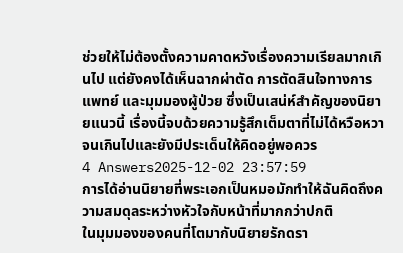ช่วยให้ไม่ต้องตั้งความคาดหวังเรื่องความเรียลมากเกินไป แต่ยังคงได้เห็นฉากผ่าตัด การตัดสินใจทางการแพทย์ และมุมมองผู้ป่วย ซึ่งเป็นเสน่ห์สำคัญของนิยายแนวนี้ เรื่องนี้จบด้วยความรู้สึกเต็มตาที่ไม่ได้หวือหวาจนเกินไปและยังมีประเด็นให้คิดอยู่พอควร
4 Answers2025-12-02 23:57:59
การได้อ่านนิยายที่พระเอกเป็นหมอมักทำให้ฉันคิดถึงความสมดุลระหว่างหัวใจกับหน้าที่มากกว่าปกติ
ในมุมมองของคนที่โตมากับนิยายรักดรา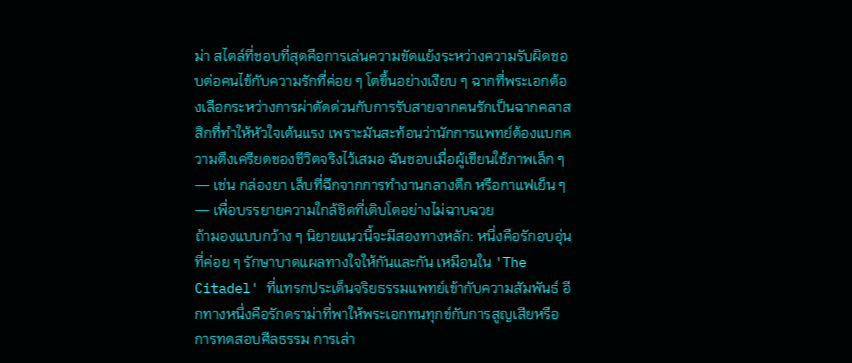ม่า สไตล์ที่ชอบที่สุดคือการเล่นความขัดแย้งระหว่างความรับผิดชอบต่อคนไข้กับความรักที่ค่อย ๆ โตขึ้นอย่างเงียบ ๆ ฉากที่พระเอกต้องเลือกระหว่างการผ่าตัดด่วนกับการรับสายจากคนรักเป็นฉากคลาสสิกที่ทำให้หัวใจเต้นแรง เพราะมันสะท้อนว่านักการแพทย์ต้องแบกความตึงเครียดของชีวิตจริงไว้เสมอ ฉันชอบเมื่อผู้เขียนใช้ภาพเล็ก ๆ — เช่น กล่องยา เล็บที่ฉีกจากการทำงานกลางดึก หรือกาแฟเย็น ๆ — เพื่อบรรยายความใกล้ชิดที่เติบโตอย่างไม่ฉาบฉวย
ถ้ามองแบบกว้าง ๆ นิยายแนวนี้จะมีสองทางหลัก: หนึ่งคือรักอบอุ่นที่ค่อย ๆ รักษาบาดแผลทางใจให้กันและกัน เหมือนใน 'The Citadel' ที่แทรกประเด็นจริยธรรมแพทย์เข้ากับความสัมพันธ์ อีกทางหนึ่งคือรักดราม่าที่พาให้พระเอกทนทุกข์กับการสูญเสียหรือการทดสอบศีลธรรม การเล่า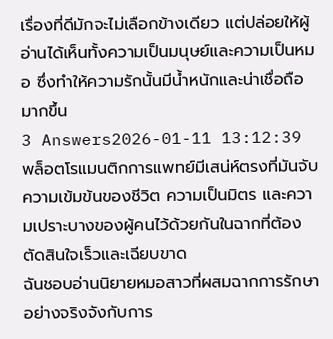เรื่องที่ดีมักจะไม่เลือกข้างเดียว แต่ปล่อยให้ผู้อ่านได้เห็นทั้งความเป็นมนุษย์และความเป็นหมอ ซึ่งทำให้ความรักนั้นมีน้ำหนักและน่าเชื่อถือมากขึ้น
3 Answers2026-01-11 13:12:39
พล็อตโรแมนติกการแพทย์มีเสน่ห์ตรงที่มันจับความเข้มข้นของชีวิต ความเป็นมิตร และความเปราะบางของผู้คนไว้ด้วยกันในฉากที่ต้องตัดสินใจเร็วและเฉียบขาด
ฉันชอบอ่านนิยายหมอสาวที่ผสมฉากการรักษาอย่างจริงจังกับการ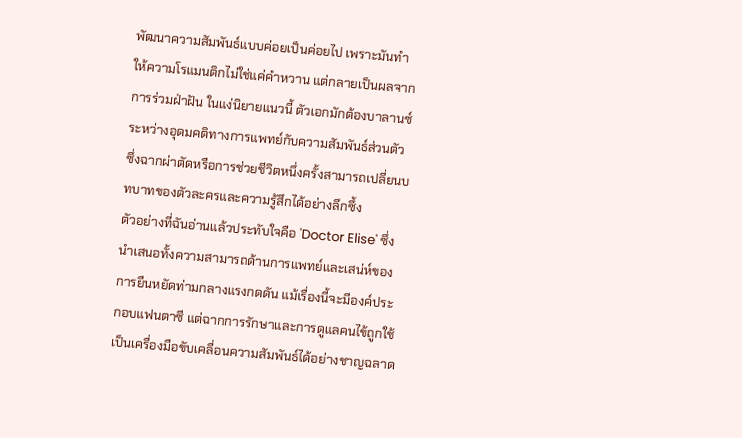พัฒนาความสัมพันธ์แบบค่อยเป็นค่อยไป เพราะมันทำให้ความโรแมนติกไม่ใช่แค่คำหวาน แต่กลายเป็นผลจากการร่วมฝ่าฝัน ในแง่นิยายแนวนี้ ตัวเอกมักต้องบาลานซ์ระหว่างอุดมคติทางการแพทย์กับความสัมพันธ์ส่วนตัว ซึ่งฉากผ่าตัดหรือการช่วยชีวิตหนึ่งครั้งสามารถเปลี่ยนบทบาทของตัวละครและความรู้สึกได้อย่างลึกซึ้ง
ตัวอย่างที่ฉันอ่านแล้วประทับใจคือ 'Doctor Elise' ซึ่งนำเสนอทั้งความสามารถด้านการแพทย์และเสน่ห์ของการยืนหยัดท่ามกลางแรงกดดัน แม้เรื่องนี้จะมีองค์ประกอบแฟนตาซี แต่ฉากการรักษาและการดูแลคนไข้ถูกใช้เป็นเครื่องมือขับเคลื่อนความสัมพันธ์ได้อย่างชาญฉลาด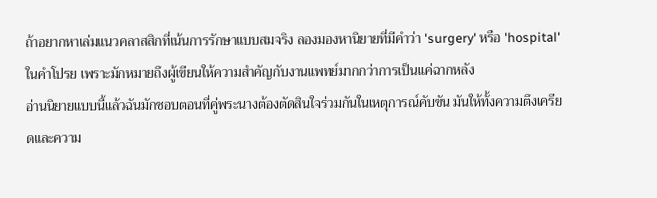ถ้าอยากหาเล่มแนวคลาสสิกที่เน้นการรักษาแบบสมจริง ลองมองหานิยายที่มีคำว่า 'surgery' หรือ 'hospital' ในคำโปรย เพราะมักหมายถึงผู้เขียนให้ความสำคัญกับงานแพทย์มากกว่าการเป็นแค่ฉากหลัง
อ่านนิยายแบบนี้แล้วฉันมักชอบตอนที่คู่พระนางต้องตัดสินใจร่วมกันในเหตุการณ์คับขัน มันให้ทั้งความตึงเครียดและความ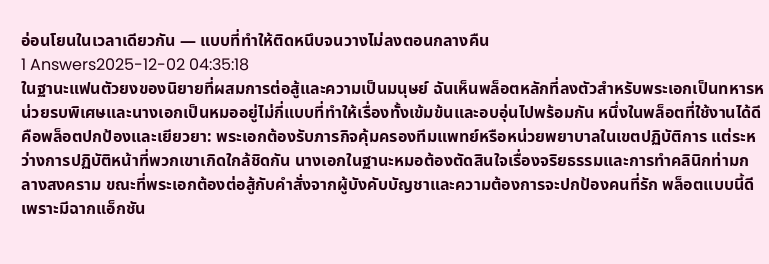อ่อนโยนในเวลาเดียวกัน — แบบที่ทำให้ติดหนึบจนวางไม่ลงตอนกลางคืน
1 Answers2025-12-02 04:35:18
ในฐานะแฟนตัวยงของนิยายที่ผสมการต่อสู้และความเป็นมนุษย์ ฉันเห็นพล็อตหลักที่ลงตัวสำหรับพระเอกเป็นทหารหน่วยรบพิเศษและนางเอกเป็นหมออยู่ไม่กี่แบบที่ทำให้เรื่องทั้งเข้มข้นและอบอุ่นไปพร้อมกัน หนึ่งในพล็อตที่ใช้งานได้ดีคือพล็อตปกป้องและเยียวยา: พระเอกต้องรับภารกิจคุ้มครองทีมแพทย์หรือหน่วยพยาบาลในเขตปฏิบัติการ แต่ระหว่างการปฏิบัติหน้าที่พวกเขาเกิดใกล้ชิดกัน นางเอกในฐานะหมอต้องตัดสินใจเรื่องจริยธรรมและการทำคลินิกท่ามกลางสงคราม ขณะที่พระเอกต้องต่อสู้กับคำสั่งจากผู้บังคับบัญชาและความต้องการจะปกป้องคนที่รัก พล็อตแบบนี้ดีเพราะมีฉากแอ็กชัน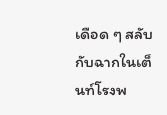เดือด ๆ สลับกับฉากในเต็นท์โรงพ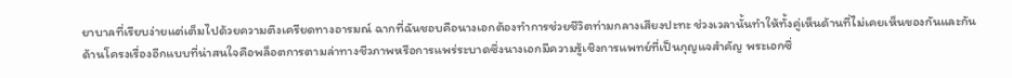ยาบาลที่เรียบง่ายแต่เต็มไปด้วยความตึงเครียดทางอารมณ์ ฉากที่ฉันชอบคือนางเอกต้องทำการช่วยชีวิตท่ามกลางเสียงปะทะ ช่วงเวลานั้นทำให้ทั้งคู่เห็นด้านที่ไม่เคยเห็นของกันและกัน
ด้านโครงเรื่องอีกแบบที่น่าสนใจคือพล็อตการตามล่าทางชีวภาพหรือการแพร่ระบาดซึ่งนางเอกมีความรู้เชิงการแพทย์ที่เป็นกุญแจสำคัญ พระเอกซึ่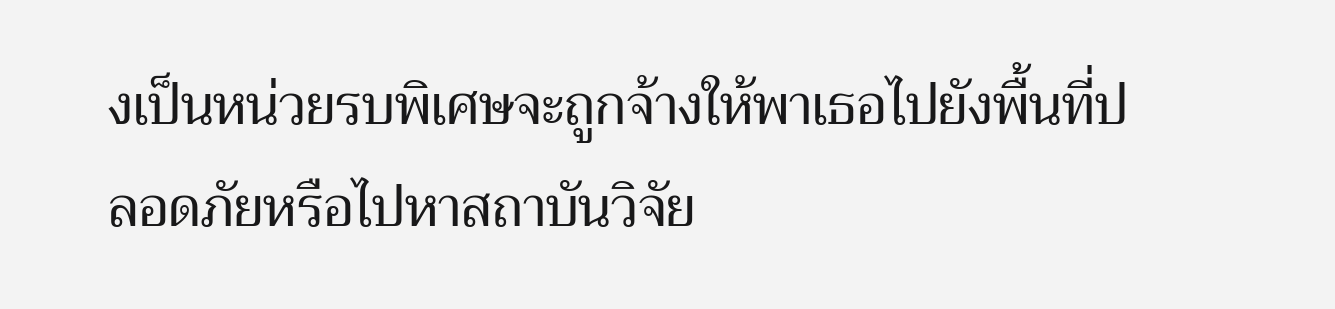งเป็นหน่วยรบพิเศษจะถูกจ้างให้พาเธอไปยังพื้นที่ปลอดภัยหรือไปหาสถาบันวิจัย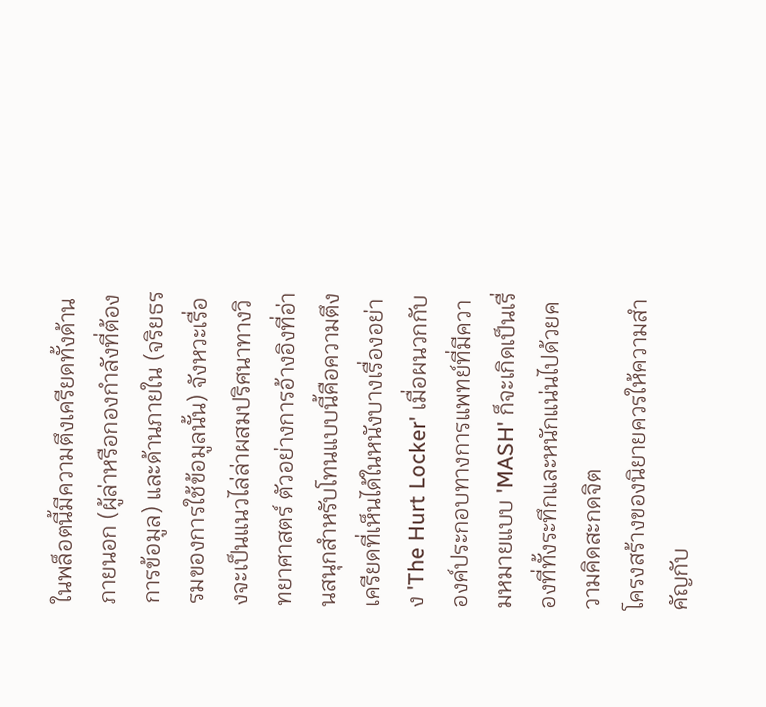ในพล็อตนี้มีความตึงเครียดทั้งด้านภายนอก (ผู้ล่าหรือกองกำลังที่ต้องการข้อมูล) และด้านภายใน (จริยธรรมของการใช้ข้อมูลนั้น) จังหวะเรื่องจะเป็นแนวไล่ล่าผสมปริศนาทางวิทยาศาสตร์ ตัวอย่างการอ้างอิงที่อ่านสนุกสำหรับโทนแบบนี้คือความตึงเครียดที่เห็นได้ในหนังบางเรื่องอย่าง 'The Hurt Locker' เมื่อผนวกกับองค์ประกอบทางการแพทย์ที่มีความหมายแบบ 'MASH' ก็จะเกิดเป็นเรื่องที่ทั้งระทึกและหนักแน่นไปด้วยความคิดสะกดจิต
โครงสร้างของนิยายควรให้ความสำคัญกับ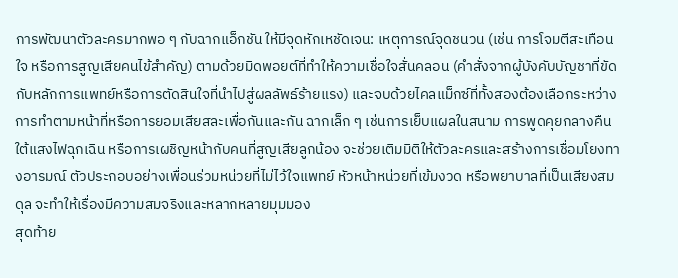การพัฒนาตัวละครมากพอ ๆ กับฉากแอ็กชัน ให้มีจุดหักเหชัดเจน: เหตุการณ์จุดชนวน (เช่น การโจมตีสะเทือนใจ หรือการสูญเสียคนไข้สำคัญ) ตามด้วยมิดพอยต์ที่ทำให้ความเชื่อใจสั่นคลอน (คำสั่งจากผู้บังคับบัญชาที่ขัดกับหลักการแพทย์หรือการตัดสินใจที่นำไปสู่ผลลัพธ์ร้ายแรง) และจบด้วยไคลแม็กซ์ที่ทั้งสองต้องเลือกระหว่างการทำตามหน้าที่หรือการยอมเสียสละเพื่อกันและกัน ฉากเล็ก ๆ เช่นการเย็บแผลในสนาม การพูดคุยกลางคืนใต้แสงไฟฉุกเฉิน หรือการเผชิญหน้ากับคนที่สูญเสียลูกน้อง จะช่วยเติมมิติให้ตัวละครและสร้างการเชื่อมโยงทางอารมณ์ ตัวประกอบอย่างเพื่อนร่วมหน่วยที่ไม่ไว้ใจแพทย์ หัวหน้าหน่วยที่เข้มงวด หรือพยาบาลที่เป็นเสียงสมดุล จะทำให้เรื่องมีความสมจริงและหลากหลายมุมมอง
สุดท้าย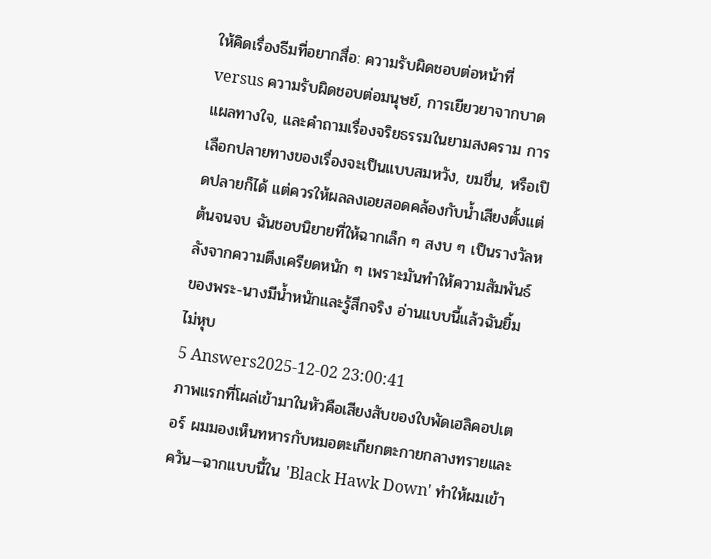ให้คิดเรื่องธีมที่อยากสื่อ: ความรับผิดชอบต่อหน้าที่ versus ความรับผิดชอบต่อมนุษย์, การเยียวยาจากบาดแผลทางใจ, และคำถามเรื่องจริยธรรมในยามสงคราม การเลือกปลายทางของเรื่องจะเป็นแบบสมหวัง, ขมขื่น, หรือเปิดปลายก็ได้ แต่ควรให้ผลลงเอยสอดคล้องกับน้ำเสียงตั้งแต่ต้นจนจบ ฉันชอบนิยายที่ให้ฉากเล็ก ๆ สงบ ๆ เป็นรางวัลหลังจากความตึงเครียดหนัก ๆ เพราะมันทำให้ความสัมพันธ์ของพระ-นางมีน้ำหนักและรู้สึกจริง อ่านแบบนี้แล้วฉันยิ้มไม่หุบ
5 Answers2025-12-02 23:00:41
ภาพแรกที่โผล่เข้ามาในหัวคือเสียงสับของใบพัดเฮลิคอปเตอร์ ผมมองเห็นทหารกับหมอตะเกียกตะกายกลางทรายและควัน—ฉากแบบนี้ใน 'Black Hawk Down' ทำให้ผมเข้า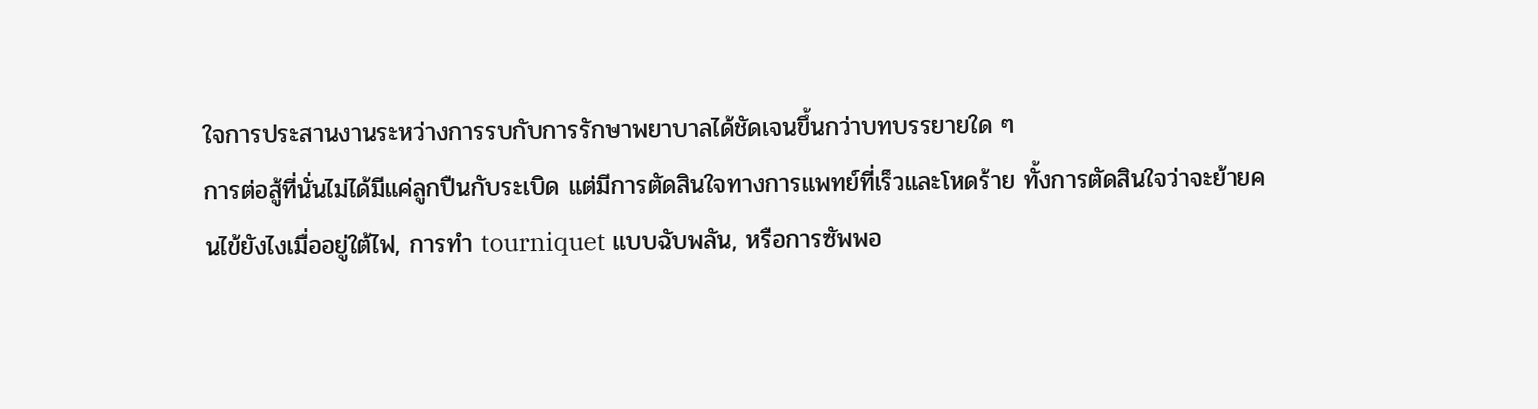ใจการประสานงานระหว่างการรบกับการรักษาพยาบาลได้ชัดเจนขึ้นกว่าบทบรรยายใด ๆ
การต่อสู้ที่นั่นไม่ได้มีแค่ลูกปืนกับระเบิด แต่มีการตัดสินใจทางการแพทย์ที่เร็วและโหดร้าย ทั้งการตัดสินใจว่าจะย้ายคนไข้ยังไงเมื่ออยู่ใต้ไฟ, การทำ tourniquet แบบฉับพลัน, หรือการซัพพอ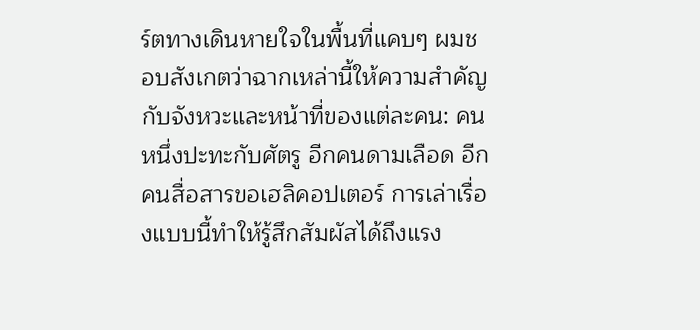ร์ตทางเดินหายใจในพื้นที่แคบๆ ผมชอบสังเกตว่าฉากเหล่านี้ให้ความสำคัญกับจังหวะและหน้าที่ของแต่ละคน: คนหนึ่งปะทะกับศัตรู อีกคนดามเลือด อีกคนสื่อสารขอเฮลิคอปเตอร์ การเล่าเรื่องแบบนี้ทำให้รู้สึกสัมผัสได้ถึงแรง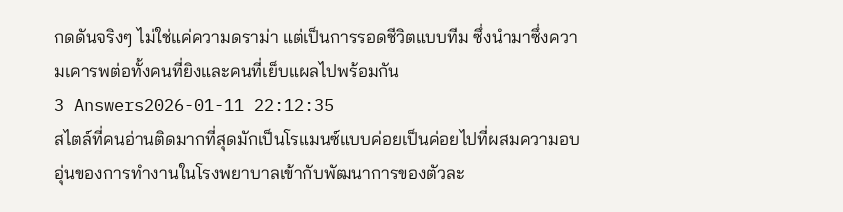กดดันจริงๆ ไม่ใช่แค่ความดราม่า แต่เป็นการรอดชีวิตแบบทีม ซึ่งนำมาซึ่งความเคารพต่อทั้งคนที่ยิงและคนที่เย็บแผลไปพร้อมกัน
3 Answers2026-01-11 22:12:35
สไตล์ที่คนอ่านติดมากที่สุดมักเป็นโรแมนซ์แบบค่อยเป็นค่อยไปที่ผสมความอบอุ่นของการทำงานในโรงพยาบาลเข้ากับพัฒนาการของตัวละ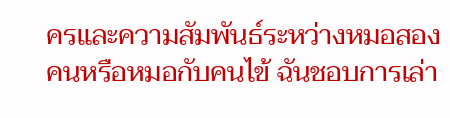ครและความสัมพันธ์ระหว่างหมอสองคนหรือหมอกับคนไข้ ฉันชอบการเล่า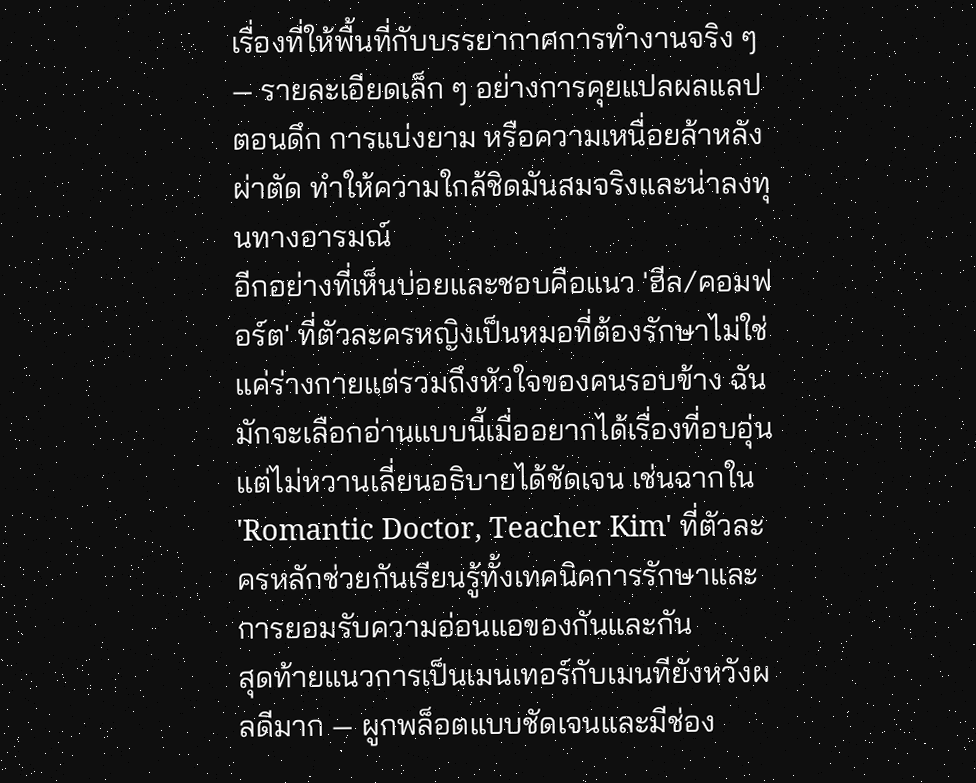เรื่องที่ให้พื้นที่กับบรรยากาศการทำงานจริง ๆ — รายละเอียดเล็ก ๆ อย่างการคุยแปลผลแลปตอนดึก การแบ่งยาม หรือความเหนื่อยล้าหลังผ่าตัด ทำให้ความใกล้ชิดมันสมจริงและน่าลงทุนทางอารมณ์
อีกอย่างที่เห็นบ่อยและชอบคือแนว 'ฮีล/คอมฟอร์ต' ที่ตัวละครหญิงเป็นหมอที่ต้องรักษาไม่ใช่แค่ร่างกายแต่รวมถึงหัวใจของคนรอบข้าง ฉันมักจะเลือกอ่านแบบนี้เมื่ออยากได้เรื่องที่อบอุ่นแต่ไม่หวานเลี่ยนอธิบายได้ชัดเจน เช่นฉากใน 'Romantic Doctor, Teacher Kim' ที่ตัวละครหลักช่วยกันเรียนรู้ทั้งเทคนิคการรักษาและการยอมรับความอ่อนแอของกันและกัน
สุดท้ายแนวการเป็นเมนเทอร์กับเมนทียังหวังผลดีมาก — ผูกพล็อตแบบชัดเจนและมีช่อง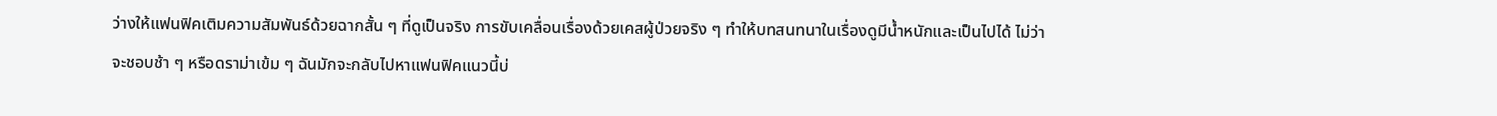ว่างให้แฟนฟิคเติมความสัมพันธ์ด้วยฉากสั้น ๆ ที่ดูเป็นจริง การขับเคลื่อนเรื่องด้วยเคสผู้ป่วยจริง ๆ ทำให้บทสนทนาในเรื่องดูมีน้ำหนักและเป็นไปได้ ไม่ว่าจะชอบช้า ๆ หรือดราม่าเข้ม ๆ ฉันมักจะกลับไปหาแฟนฟิคแนวนี้บ่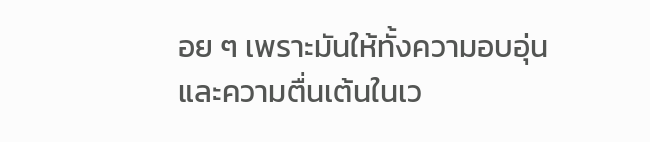อย ๆ เพราะมันให้ทั้งความอบอุ่นและความตื่นเต้นในเว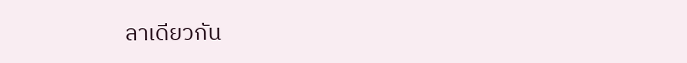ลาเดียวกัน